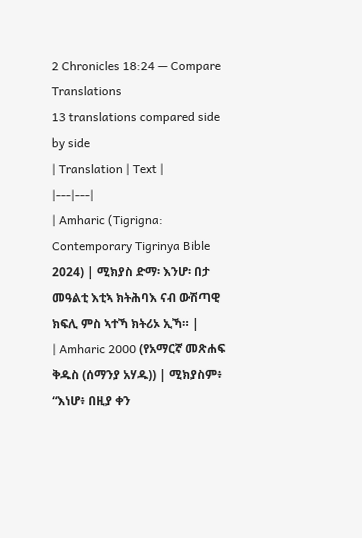2 Chronicles 18:24 — Compare Translations
13 translations compared side by side
| Translation | Text |
|---|---|
| Amharic (Tigrigna: Contemporary Tigrinya Bible 2024) | ሚክያስ ድማ፡ እንሆ፡ በታ መዓልቲ እቲኣ ክትሕባእ ናብ ውሽጣዊ ክፍሊ ምስ ኣተኻ ክትሪኦ ኢኻ። |
| Amharic 2000 (የአማርኛ መጽሐፍ ቅዱስ (ሰማንያ አሃዱ)) | ሚክያስም፥ “እነሆ፥ በዚያ ቀን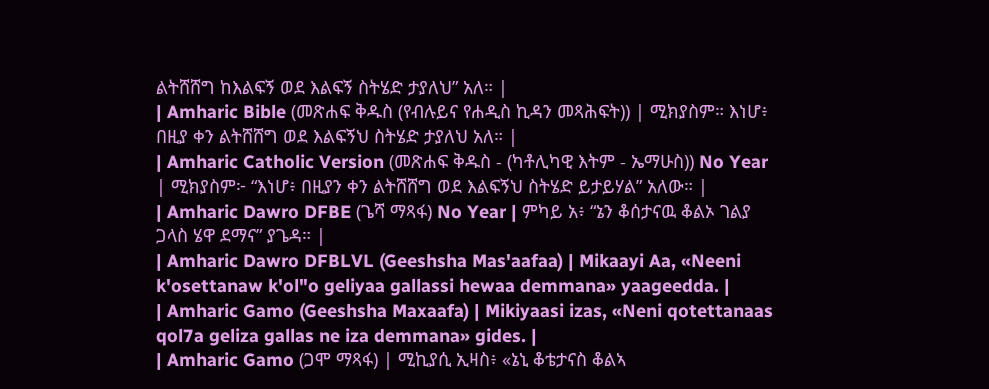ልትሸሸግ ከእልፍኝ ወደ እልፍኝ ስትሄድ ታያለህ” አለ። |
| Amharic Bible (መጽሐፍ ቅዱስ (የብሉይና የሐዲስ ኪዳን መጻሕፍት)) | ሚክያስም። እነሆ፥ በዚያ ቀን ልትሸሸግ ወደ እልፍኝህ ስትሄድ ታያለህ አለ። |
| Amharic Catholic Version (መጽሐፍ ቅዱስ - (ካቶሊካዊ እትም - ኤማሁስ)) No Year | ሚክያስም፦ “እነሆ፥ በዚያን ቀን ልትሸሸግ ወደ እልፍኝህ ስትሄድ ይታይሃል” አለው። |
| Amharic Dawro DFBE (ጌሻ ማጻፋ) No Year | ምካይ አ፥ “ኔን ቆሰታናዉ ቆልኦ ገልያ ጋላስ ሄዋ ደማና” ያጌዳ። |
| Amharic Dawro DFBLVL (Geeshsha Mas'aafaa) | Mikaayi Aa, «Neeni k'osettanaw k'ol"o geliyaa gallassi hewaa demmana» yaageedda. |
| Amharic Gamo (Geeshsha Maxaafa) | Mikiyaasi izas, «Neni qotettanaas qol7a geliza gallas ne iza demmana» gides. |
| Amharic Gamo (ጋሞ ማጻፋ) | ሚኪያሲ ኢዛስ፥ «ኔኒ ቆቴታናስ ቆልኣ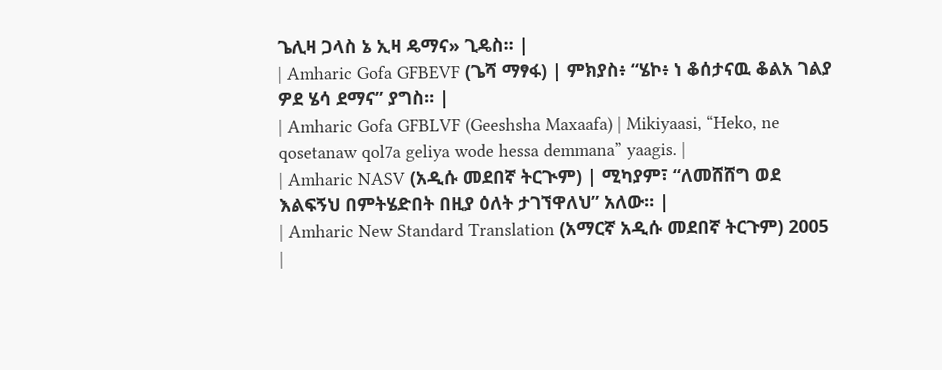ጌሊዛ ጋላስ ኔ ኢዛ ዴማና» ጊዴስ። |
| Amharic Gofa GFBEVF (ጌሻ ማፃፋ) | ምክያስ፥ “ሄኮ፥ ነ ቆሰታናዉ ቆልአ ገልያ ዎደ ሄሳ ደማና” ያግስ። |
| Amharic Gofa GFBLVF (Geeshsha Maxaafa) | Mikiyaasi, “Heko, ne qosetanaw qol7a geliya wode hessa demmana” yaagis. |
| Amharic NASV (አዲሱ መደበኛ ትርጒም) | ሚካያም፣ “ለመሸሸግ ወደ እልፍኝህ በምትሄድበት በዚያ ዕለት ታገኘዋለህ” አለው። |
| Amharic New Standard Translation (አማርኛ አዲሱ መደበኛ ትርጉም) 2005 |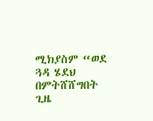ሚክያስም “ወደ ጓዳ ሄደህ በምትሸሸግበት ጊዜ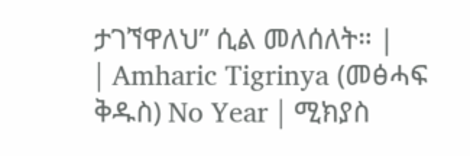ታገኘዋለህ” ሲል መለሰለት። |
| Amharic Tigrinya (መፅሓፍ ቅዱስ) No Year | ሚክያስ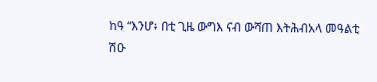ከዓ “እንሆ፥ በቲ ጊዜ ውግእ ናብ ውሻጠ እትሕብአላ መዓልቲ ሽዑ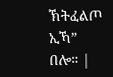ኽትፈልጦ ኢኻ” በሎ። |